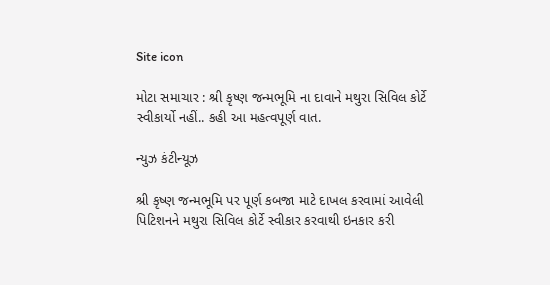Site icon

મોટા સમાચાર : શ્રી કૃષ્ણ જન્મભૂમિ ના દાવાને મથુરા સિવિલ કોર્ટે સ્વીકાર્યો નહીં.. કહી આ મહત્વપૂર્ણ વાત.

ન્યુઝ કંટીન્યૂઝ

શ્રી કૃષ્ણ જન્મભૂમિ પર પૂર્ણ કબજા માટે દાખલ કરવામાં આવેલી પિટિશનને મથુરા સિવિલ કોર્ટે સ્વીકાર કરવાથી ઇનકાર કરી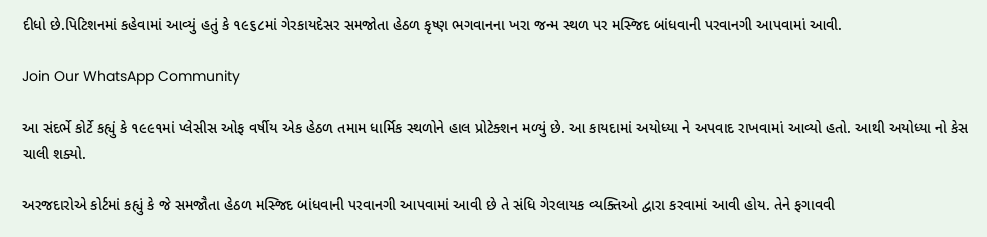દીધો છે.પિટિશનમાં કહેવામાં આવ્યું હતું કે ૧૯૬૮માં ગેરકાયદેસર સમજોતા હેઠળ કૃષ્ણ ભગવાનના ખરા જન્મ સ્થળ પર મસ્જિદ બાંધવાની પરવાનગી આપવામાં આવી.

Join Our WhatsApp Community

આ સંદર્ભે કોર્ટે કહ્યું કે ૧૯૯૧માં પ્લેસીસ ઓફ વર્ષીય એક હેઠળ તમામ ધાર્મિક સ્થળોને હાલ પ્રોટેક્શન મળ્યું છે. આ કાયદામાં અયોધ્યા ને અપવાદ રાખવામાં આવ્યો હતો. આથી અયોધ્યા નો કેસ ચાલી શક્યો.

અરજદારોએ કોર્ટમાં કહ્યું કે જે સમજૌતા હેઠળ મસ્જિદ બાંધવાની પરવાનગી આપવામાં આવી છે તે સંધિ ગેરલાયક વ્યક્તિઓ દ્વારા કરવામાં આવી હોય. તેને ફગાવવી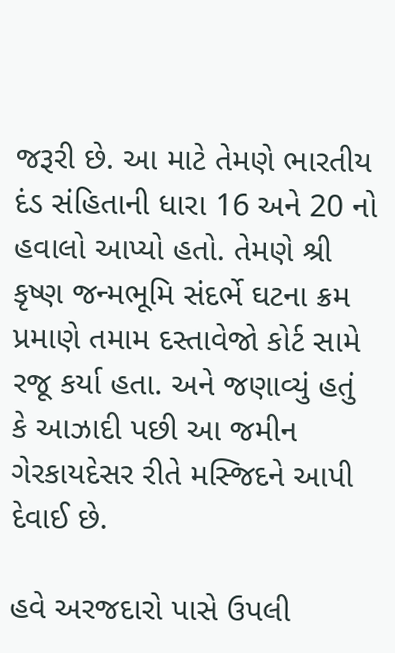જરૂરી છે. આ માટે તેમણે ભારતીય દંડ સંહિતાની ધારા 16 અને 20 નો હવાલો આપ્યો હતો. તેમણે શ્રી કૃષ્ણ જન્મભૂમિ સંદર્ભે ઘટના ક્રમ પ્રમાણે તમામ દસ્તાવેજો કોર્ટ સામે રજૂ કર્યા હતા. અને જણાવ્યું હતું કે આઝાદી પછી આ જમીન ગેરકાયદેસર રીતે મસ્જિદને આપી દેવાઈ છે.

હવે અરજદારો પાસે ઉપલી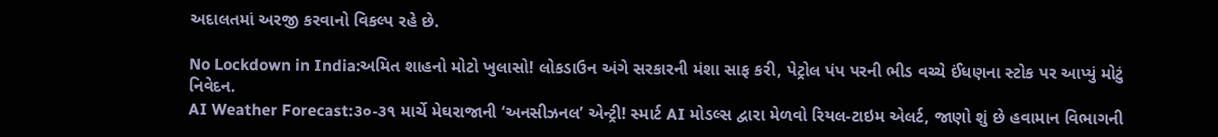અદાલતમાં અરજી કરવાનો વિકલ્પ રહે છે.

No Lockdown in India:અમિત શાહનો મોટો ખુલાસો! લોકડાઉન અંગે સરકારની મંશા સાફ કરી, પેટ્રોલ પંપ પરની ભીડ વચ્ચે ઈંધણના સ્ટોક પર આપ્યું મોટું નિવેદન.
AI Weather Forecast:૩૦-૩૧ માર્ચે મેઘરાજાની ‘અનસીઝનલ’ એન્ટ્રી! સ્માર્ટ AI મોડલ્સ દ્વારા મેળવો રિયલ-ટાઇમ એલર્ટ, જાણો શું છે હવામાન વિભાગની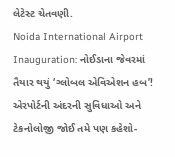લેટેસ્ટ ચેતવણી.
Noida International Airport Inauguration: નોઈડાના જેવરમાં તૈયાર થયું ‘ગ્લોબલ એવિએશન હબ’! એરપોર્ટની અંદરની સુવિધાઓ અને ટેકનોલોજી જોઈ તમે પણ કહેશો-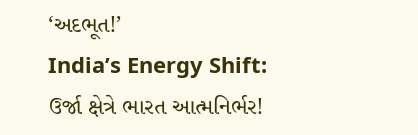‘અદભૂત!’
India’s Energy Shift: ઉર્જા ક્ષેત્રે ભારત આત્મનિર્ભર!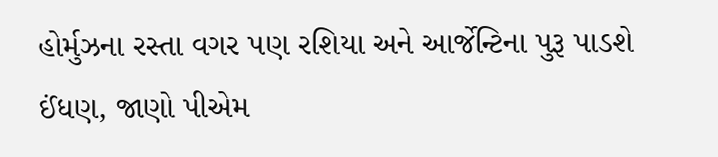હોર્મુઝના રસ્તા વગર પણ રશિયા અને આર્જેન્ટિના પુરૂ પાડશે ઈંધણ, જાણો પીએમ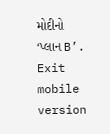મોદીનો ‘પ્લાન B’.
Exit mobile version